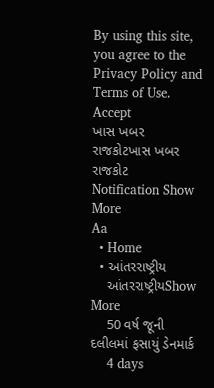By using this site, you agree to the Privacy Policy and Terms of Use.
Accept
ખાસ ખબર રાજકોટખાસ ખબર રાજકોટ
Notification Show More
Aa
  • Home
  • આંતરરાષ્ટ્રીય
    આંતરરાષ્ટ્રીયShow More
    50 વર્ષ જૂની દલીલમાં ફસાયું ડેનમાર્ક
    4 days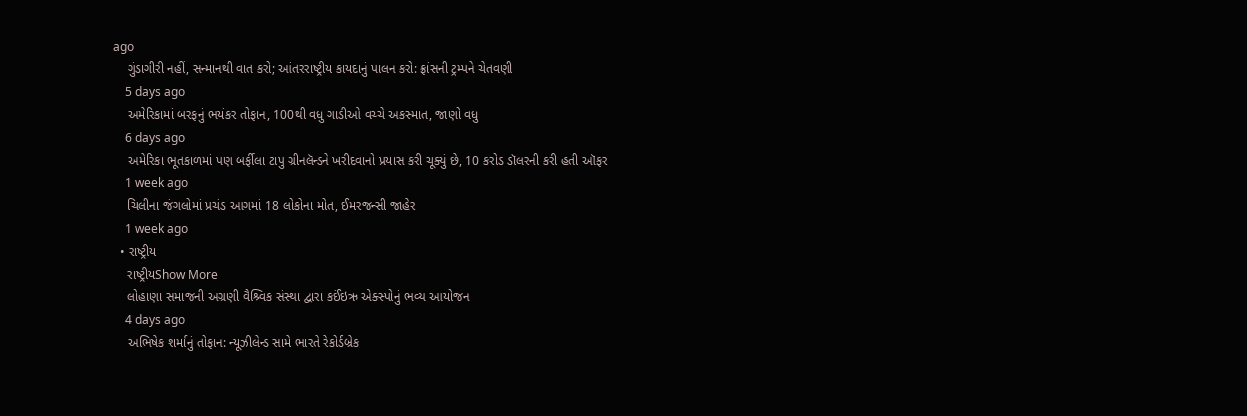ago
    ગુંડાગીરી નહીં, સન્માનથી વાત કરો; આંતરરાષ્ટ્રીય કાયદાનું પાલન કરો: ફ્રાંસની ટ્રમ્પને ચેતવણી
    5 days ago
    અમેરિકામાં બરફનું ભયંકર તોફાન, 100થી વધુ ગાડીઓ વચ્ચે અકસ્માત, જાણો વધુ
    6 days ago
    અમેરિકા ભૂતકાળમાં પણ બર્ફીલા ટાપુ ગ્રીનલૅન્ડને ખરીદવાનો પ્રયાસ કરી ચૂક્યું છે, 10 કરોડ ડૉલરની કરી હતી ઑફર
    1 week ago
    ચિલીના જંગલોમાં પ્રચંડ આગમાં 18 લોકોના મોત, ઈમરજન્સી જાહેર
    1 week ago
  • રાષ્ટ્રીય
    રાષ્ટ્રીયShow More
    લોહાણા સમાજની અગ્રણી વૈશ્ર્વિક સંસ્થા દ્વારા કઈંઇઋ એક્સ્પોનું ભવ્ય આયોજન
    4 days ago
    અભિષેક શર્માનું તોફાન: ન્યૂઝીલેન્ડ સામે ભારતે રેકોર્ડબ્રેક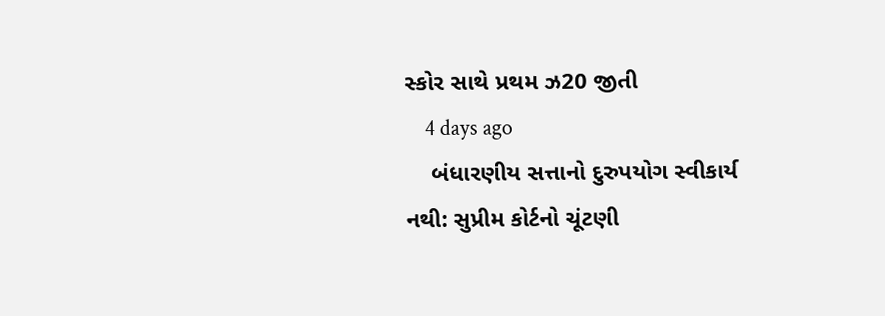સ્કોર સાથે પ્રથમ ઝ20 જીતી
    4 days ago
    બંધારણીય સત્તાનો દુરુપયોગ સ્વીકાર્ય નથી: સુપ્રીમ કોર્ટનો ચૂંટણી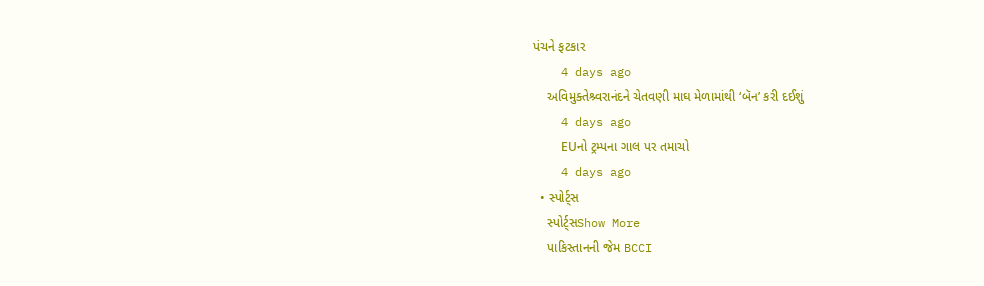પંચને ફટકાર
    4 days ago
    અવિમુક્તેશ્ર્વરાનંદને ચેતવણી માઘ મેળામાંથી ‘બૅન’ કરી દઈશું
    4 days ago
    EUનો ટ્રમ્પના ગાલ પર તમાચો
    4 days ago
  • સ્પોર્ટ્સ
    સ્પોર્ટ્સShow More
    પાકિસ્તાનની જેમ BCCI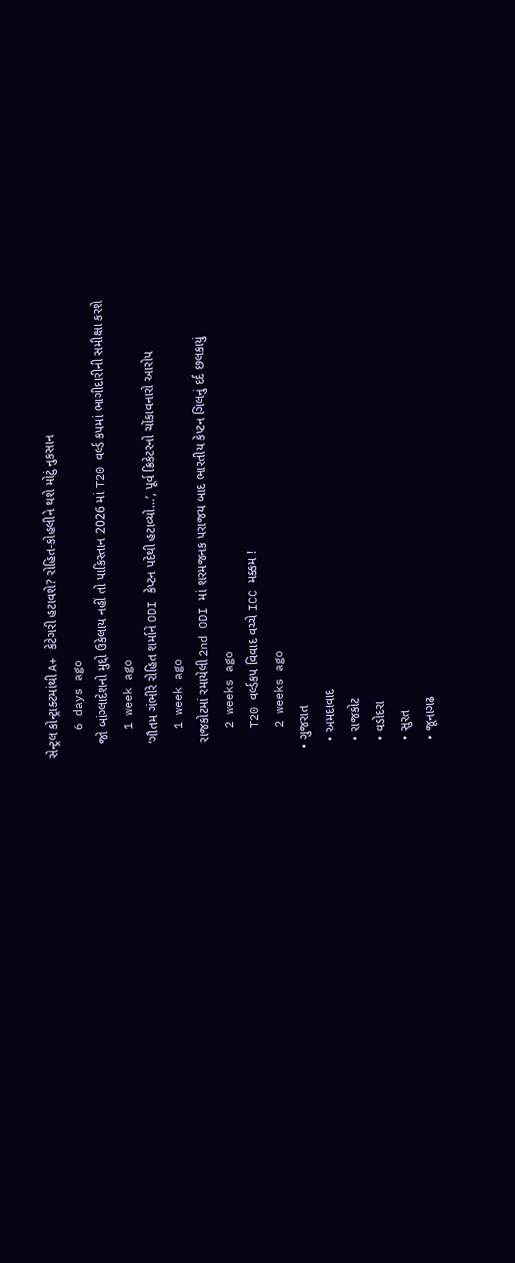સેન્ટ્રલ કોન્ટ્રાક્ટમાંથી A+ કેટેગરી હટાવશે? રોહિત-કોહલીને થશે મોટું નુકસાન
    6 days ago
    જો બાંગ્લાદેશનો મુદ્દો ઉકેલાય નહીં તો પાકિસ્તાન 2026 માં T20 વર્લ્ડ કપમાં ભાગીદારીની સમીક્ષા કરશે
    1 week ago
    ‘ગૌતમ ગંભીરે રોહિત શર્માને ODI કેપ્ટન પદેથી હટાવ્યો…’, પૂર્વ ક્રિકેટરનો ચોંકાવનારો આરોપ
    1 week ago
    રાજકોટમાં રમાયેલી 2nd ODI માં શરમજનક પરાજય બાદ ભારતીય કેપ્ટન ગિલનું દર્દ છલકાયું
    2 weeks ago
    T20 વર્લ્ડકપ વિવાદ વચ્ચે ICC મક્કમ !
    2 weeks ago
  • ગુજરાત
    • અમદાવાદ
    • રાજકોટ
    • વડોદરા
    • સુરત
    • જૂનાગઢ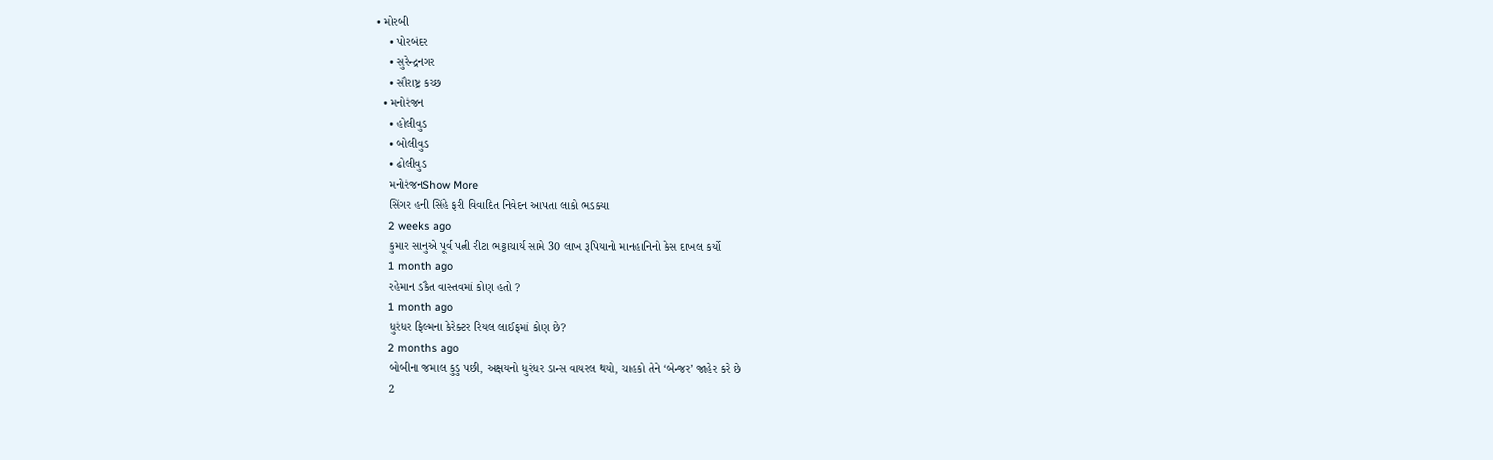• મોરબી
    • પોરબંદર
    • સુરેન્દ્રનગર
    • સૌરાષ્ટ્ર કચ્છ
  • મનોરંજન
    • હોલીવુડ
    • બોલીવુડ
    • ઢોલીવુડ
    મનોરંજનShow More
    સિંગર હની સિંહે ફરી વિવાદિત નિવેદન આપતા લાકો ભડક્યા
    2 weeks ago
    કુમાર સાનુએ પૂર્વ પત્ની રીટા ભટ્ટાચાર્ય સામે 30 લાખ રૂપિયાનો માનહાનિનો કેસ દાખલ કર્યો
    1 month ago
    રહેમાન ડકૈત વાસ્તવમાં કોણ હતો ?
    1 month ago
    ધુરંધર ફિલ્મના કેરેક્ટર રિયલ લાઈફમાં કોણ છે?
    2 months ago
    બોબીના જમાલ કુડુ પછી, અક્ષયનો ધુરંધર ડાન્સ વાયરલ થયો, ચાહકો તેને ‘બેન્જર’ જાહેર કરે છે
    2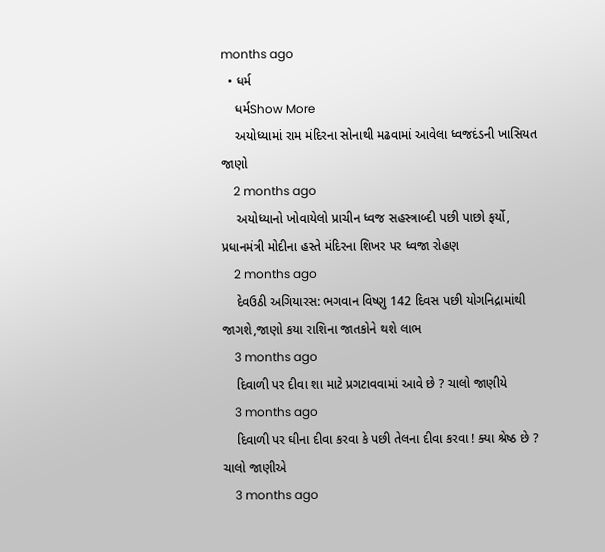months ago
  • ધર્મ
    ધર્મShow More
    અયોધ્યામાં રામ મંદિરના સોનાથી મઢવામાં આવેલા ધ્વજદંડની ખાસિયત જાણો
    2 months ago
    અયોધ્યાનો ખોવાયેલો પ્રાચીન ધ્વજ સહસ્ત્રાબ્દી પછી પાછો ફર્યો, પ્રધાનમંત્રી મોદીના હસ્તે મંદિરના શિખર પર ધ્વજા રોહણ
    2 months ago
    દેવઉઠી અગિયારસ: ભગવાન વિષ્ણુ 142 દિવસ પછી યોગનિદ્રામાંથી જાગશે,જાણો કયા રાશિના જાતકોને થશે લાભ
    3 months ago
    દિવાળી પર દીવા શા માટે પ્રગટાવવામાં આવે છે ? ચાલો જાણીયે
    3 months ago
    દિવાળી પર ઘીના દીવા કરવા કે પછી તેલના દીવા કરવા ! ક્યા શ્રેષ્ઠ છે ? ચાલો જાણીએ
    3 months ago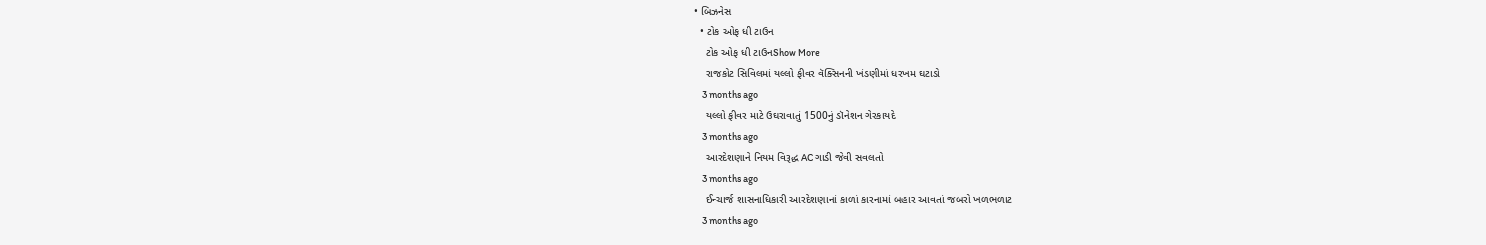• બિઝનેસ
  • ટોક ઓફ ધી ટાઉન
    ટોક ઓફ ધી ટાઉનShow More
    રાજકોટ સિવિલમાં યલ્લો ફીવર વૅક્સિનની ખંડણીમાં ધરખમ ઘટાડો
    3 months ago
    યલ્લો ફીવર માટે ઉઘરાવાતું 1500નું ડૉનેશન ગેરકાયદે
    3 months ago
    આરદેશણાને નિયમ વિરૂદ્ધ AC ગાડી જેવી સવલતો
    3 months ago
    ઈન્ચાર્જ શાસનાધિકારી આરદેશણાનાં કાળાં કારનામાં બહાર આવતાં જબરો ખળભળાટ
    3 months ago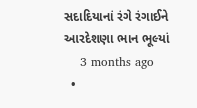સદાદિયાનાં રંગે રંગાઈને આરદેશણા ભાન ભૂલ્યાં
    3 months ago
  •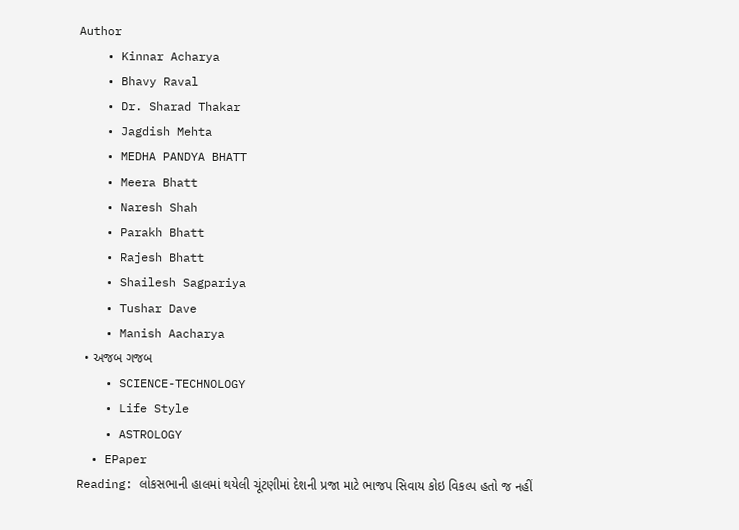Author
    • Kinnar Acharya
    • Bhavy Raval
    • Dr. Sharad Thakar
    • Jagdish Mehta
    • MEDHA PANDYA BHATT
    • Meera Bhatt
    • Naresh Shah
    • Parakh Bhatt
    • Rajesh Bhatt
    • Shailesh Sagpariya
    • Tushar Dave
    • Manish Aacharya
  • અજબ ગજબ
    • SCIENCE-TECHNOLOGY
    • Life Style
    • ASTROLOGY
  • EPaper
Reading: લોકસભાની હાલમાં થયેલી ચૂંટણીમાં દેશની પ્રજા માટે ભાજપ સિવાય કોઇ વિકલ્પ હતો જ નહીં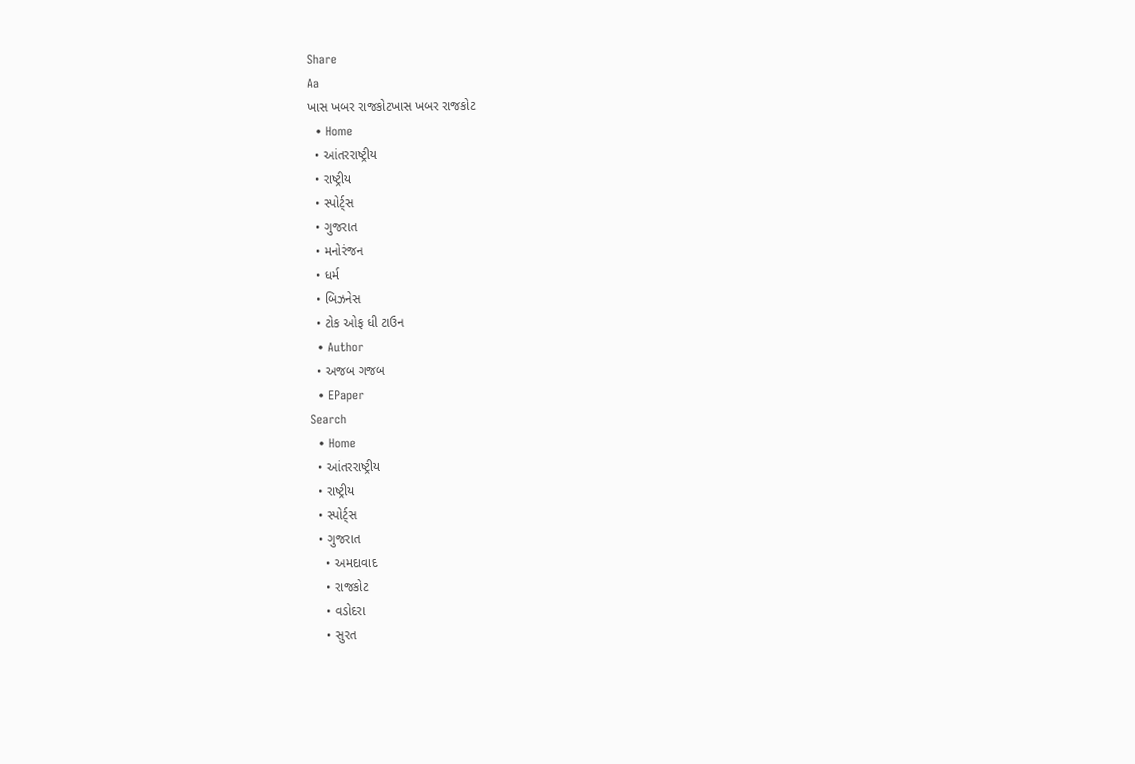Share
Aa
ખાસ ખબર રાજકોટખાસ ખબર રાજકોટ
  • Home
  • આંતરરાષ્ટ્રીય
  • રાષ્ટ્રીય
  • સ્પોર્ટ્સ
  • ગુજરાત
  • મનોરંજન
  • ધર્મ
  • બિઝનેસ
  • ટોક ઓફ ધી ટાઉન
  • Author
  • અજબ ગજબ
  • EPaper
Search
  • Home
  • આંતરરાષ્ટ્રીય
  • રાષ્ટ્રીય
  • સ્પોર્ટ્સ
  • ગુજરાત
    • અમદાવાદ
    • રાજકોટ
    • વડોદરા
    • સુરત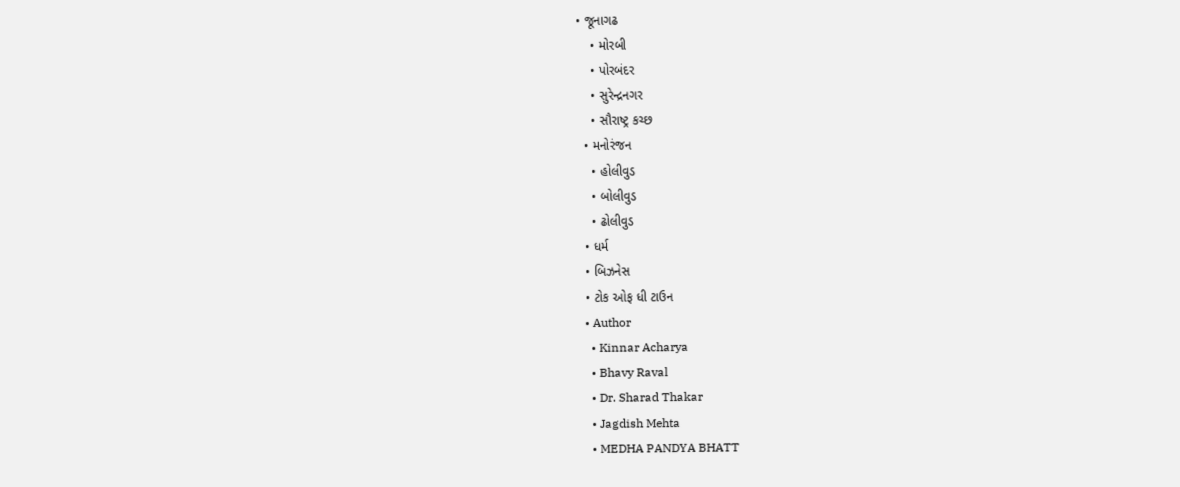• જૂનાગઢ
    • મોરબી
    • પોરબંદર
    • સુરેન્દ્રનગર
    • સૌરાષ્ટ્ર કચ્છ
  • મનોરંજન
    • હોલીવુડ
    • બોલીવુડ
    • ઢોલીવુડ
  • ધર્મ
  • બિઝનેસ
  • ટોક ઓફ ધી ટાઉન
  • Author
    • Kinnar Acharya
    • Bhavy Raval
    • Dr. Sharad Thakar
    • Jagdish Mehta
    • MEDHA PANDYA BHATT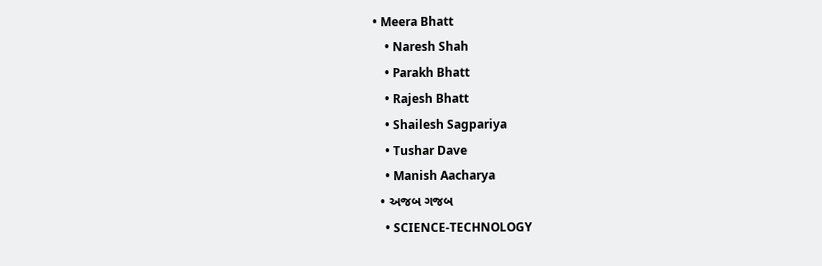• Meera Bhatt
    • Naresh Shah
    • Parakh Bhatt
    • Rajesh Bhatt
    • Shailesh Sagpariya
    • Tushar Dave
    • Manish Aacharya
  • અજબ ગજબ
    • SCIENCE-TECHNOLOGY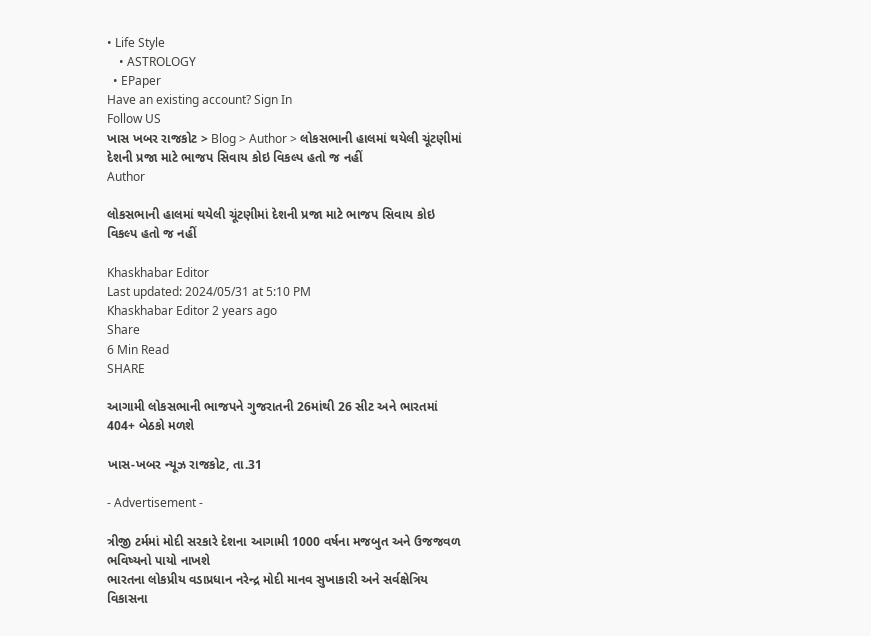• Life Style
    • ASTROLOGY
  • EPaper
Have an existing account? Sign In
Follow US
ખાસ ખબર રાજકોટ > Blog > Author > લોકસભાની હાલમાં થયેલી ચૂંટણીમાં દેશની પ્રજા માટે ભાજપ સિવાય કોઇ વિકલ્પ હતો જ નહીં
Author

લોકસભાની હાલમાં થયેલી ચૂંટણીમાં દેશની પ્રજા માટે ભાજપ સિવાય કોઇ વિકલ્પ હતો જ નહીં

Khaskhabar Editor
Last updated: 2024/05/31 at 5:10 PM
Khaskhabar Editor 2 years ago
Share
6 Min Read
SHARE

આગામી લોકસભાની ભાજપને ગુજરાતની 26માંથી 26 સીટ અને ભારતમાં 404+ બેઠકો મળશે

ખાસ-ખબર ન્યૂઝ રાજકોટ, તા.31

- Advertisement -

ત્રીજી ટર્મમાં મોદી સરકારે દેશના આગામી 1000 વર્ષના મજબુત અને ઉજજવળ ભવિષ્યનો પાયો નાખશે
ભારતના લોકપ્રીય વડાપ્રધાન નરેન્દ્ર મોદી માનવ સુખાકારી અને સર્વક્ષેત્રિય વિકાસના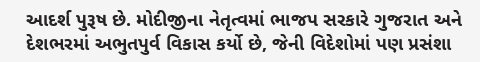આદર્શ પુરૂષ છે. મોદીજીના નેતૃત્વમાં ભાજપ સરકારે ગુજરાત અને દેશભરમાં અભુતપુર્વ વિકાસ કર્યો છે, જેની વિદેશોમાં પણ પ્રસંશા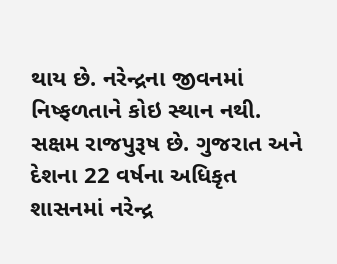થાય છે. નરેન્દ્રના જીવનમાં નિષ્ફળતાને કોઇ સ્થાન નથી. સક્ષમ રાજપુરૂષ છે. ગુજરાત અને દેશના 22 વર્ષના અધિકૃત શાસનમાં નરેન્દ્ર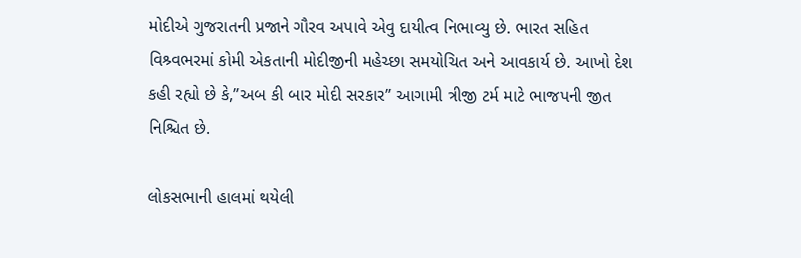મોદીએ ગુજરાતની પ્રજાને ગૌરવ અપાવે એવુ દાયીત્વ નિભાવ્યુ છે. ભારત સહિત વિશ્ર્વભરમાં કોમી એકતાની મોદીજીની મહેચ્છા સમયોચિત અને આવકાર્ય છે. આખો દેશ કહી રહ્યો છે કે,”અબ કી બાર મોદી સરકાર” આગામી ત્રીજી ટર્મ માટે ભાજપની જીત નિશ્ચિત છે.

લોકસભાની હાલમાં થયેલી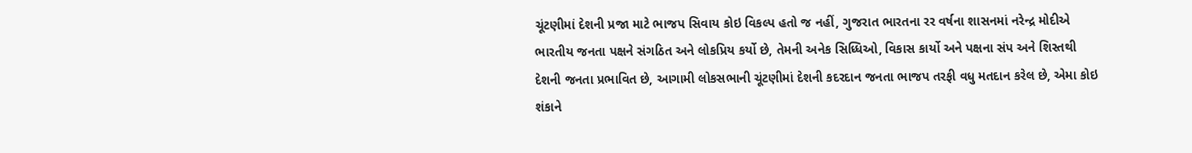ચૂંટણીમાં દેશની પ્રજા માટે ભાજપ સિવાય કોઇ વિકલ્પ હતો જ નહીં, ગુજરાત ભારતના રર વર્ષના શાસનમાં નરેન્દ્ર મોદીએ ભારતીય જનતા પક્ષને સંગઠિત અને લોકપ્રિય કર્યો છે, તેમની અનેક સિધ્ધિઓ, વિકાસ કાર્યો અને પક્ષના સંપ અને શિસ્તથી દેશની જનતા પ્રભાવિત છે, આગામી લોકસભાની ચૂંટણીમાં દેશની કદરદાન જનતા ભાજપ તરફી વધુ મતદાન કરેલ છે, એમા કોઇ શંકાને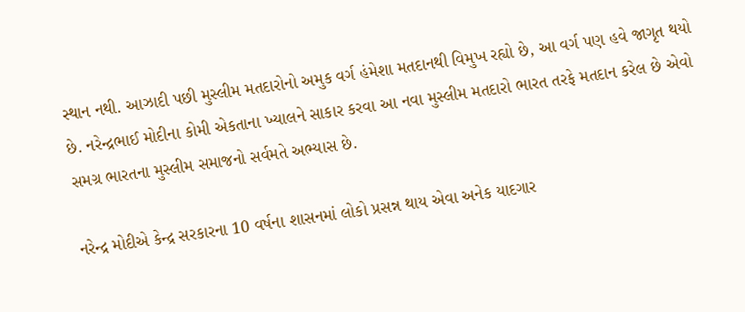સ્થાન નથી. આઝાદી પછી મુસ્લીમ મતદારોનો અમુક વર્ગ હંમેશા મતદાનથી વિમુખ રહ્યો છે, આ વર્ગ પણ હવે જાગૃત થયો છે. નરેન્દ્રભાઈ મોદીના કોમી એકતાના ખ્યાલને સાકાર કરવા આ નવા મુસ્લીમ મતદારો ભારત તરફે મતદાન કરેલ છે એવો સમગ્ર ભારતના મુસ્લીમ સમાજનો સર્વમતે અભ્યાસ છે.

નરેન્દ્ર મોદીએ કેન્દ્ર સરકારના 10 વર્ષના શાસનમાં લોકો પ્રસન્ન થાય એવા અનેક યાદગાર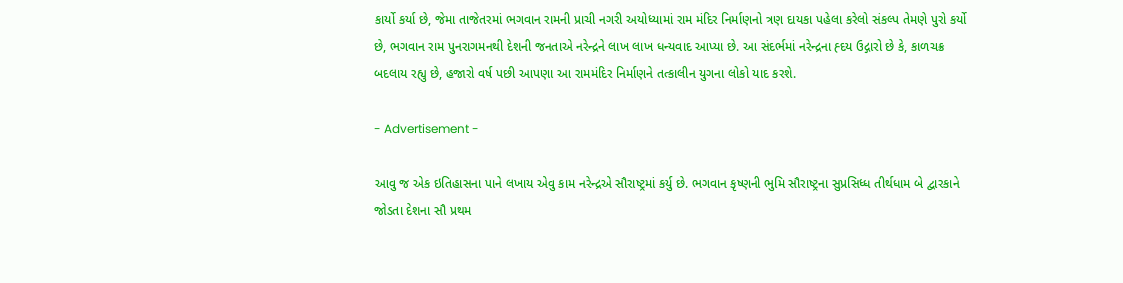કાર્યો કર્યા છે, જેમા તાજેતરમાં ભગવાન રામની પ્રાચી નગરી અયોધ્યામાં રામ મંદિર નિર્માણનો ત્રણ દાયકા પહેલા કરેલો સંકલ્પ તેમણે પુરો કર્યો છે, ભગવાન રામ પુનરાગમનથી દેશની જનતાએ નરેન્દ્રને લાખ લાખ ધન્યવાદ આપ્યા છે. આ સંદર્ભમાં નરેન્દ્રના હ્દય ઉદ્ગારો છે કે, કાળચક્ર બદલાય રહ્યુ છે, હજારો વર્ષ પછી આપણા આ રામમંદિર નિર્માણને તત્કાલીન યુગના લોકો યાદ કરશે.

- Advertisement -

આવુ જ એક ઇતિહાસના પાને લખાય એવુ કામ નરેન્દ્રએ સૌરાષ્ટ્રમાં કર્યુ છે. ભગવાન કૃષ્ણની ભુમિ સૌરાષ્ટ્રના સુપ્રસિધ્ધ તીર્થધામ બે દ્વારકાને જોડતા દેશના સૌ પ્રથમ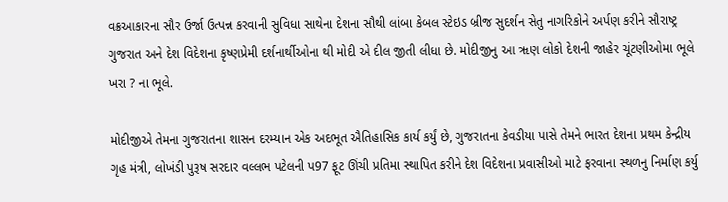વક્રઆકારના સૌર ઉર્જા ઉત્પન્ન કરવાની સુવિધા સાથેના દેશના સૌથી લાંબા કેબલ સ્ટેઇડ બ્રીજ સુદર્શન સેતુ નાગરિકોને અર્પણ કરીને સૌરાષ્ટ્ર ગુજરાત અને દેશ વિદેશના કૃષ્ણપ્રેમી દર્શનાર્થીઓના થી મોદી એ દીલ જીતી લીધા છે. મોદીજીનુ આ ૠણ લોકો દેશની જાહેર ચૂંટણીઓમા ભૂલે ખરા ? ના ભૂલે.

મોદીજીએ તેમના ગુજરાતના શાસન દરમ્યાન એક અદભૂત ઐતિહાસિક કાર્ય કર્યું છે, ગુજરાતના કેવડીયા પાસે તેમને ભારત દેશના પ્રથમ કેન્દ્રીય ગૃહ મંત્રી, લોખંડી પુરૂષ સરદાર વલ્લભ પટેલની પ97 ફૂટ ઊંચી પ્રતિમા સ્થાપિત કરીને દેશ વિદેશના પ્રવાસીઓ માટે ફરવાના સ્થળનુ નિર્માણ કર્યુ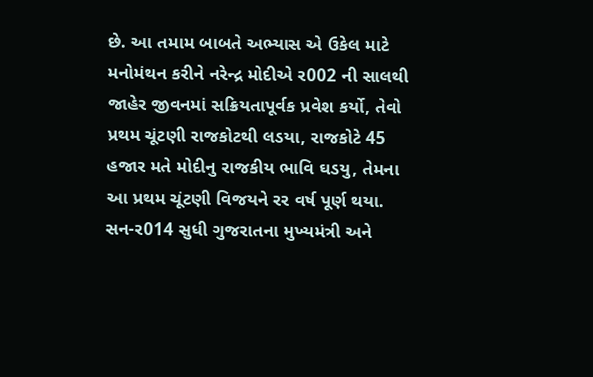છે. આ તમામ બાબતે અભ્યાસ એ ઉકેલ માટે મનોમંથન કરીને નરેન્દ્ર મોદીએ ર002 ની સાલથી જાહેર જીવનમાં સક્રિયતાપૂર્વક પ્રવેશ કર્યો, તેવો પ્રથમ ચૂંટણી રાજકોટથી લડયા, રાજકોટે 45 હજાર મતે મોદીનુ રાજકીય ભાવિ ઘડયુ, તેમના આ પ્રથમ ચૂંટણી વિજયને રર વર્ષ પૂર્ણ થયા. સન-ર014 સુધી ગુજરાતના મુખ્યમંત્રી અને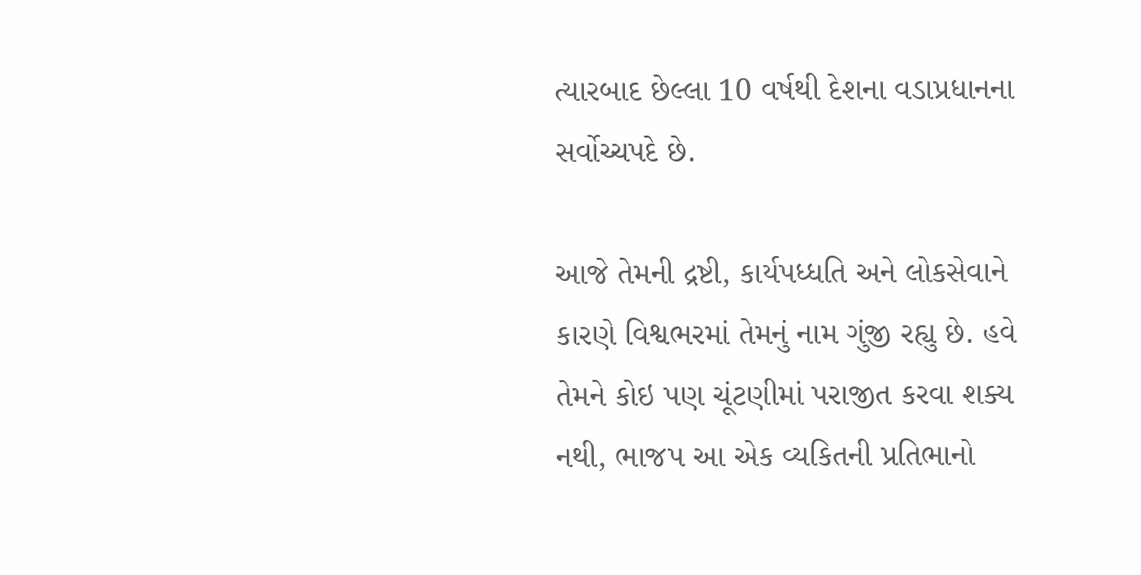ત્યારબાદ છેલ્લા 10 વર્ષથી દેશના વડાપ્રધાનના સર્વોચ્ચપદે છે.

આજે તેમની દ્રષ્ટી, કાર્યપધ્ધતિ અને લોકસેવાને કારણે વિશ્વભરમાં તેમનું નામ ગુંજી રહ્યુ છે. હવે તેમને કોઇ પણ ચૂંટણીમાં પરાજીત કરવા શક્ય નથી, ભાજપ આ એક વ્યકિતની પ્રતિભાનો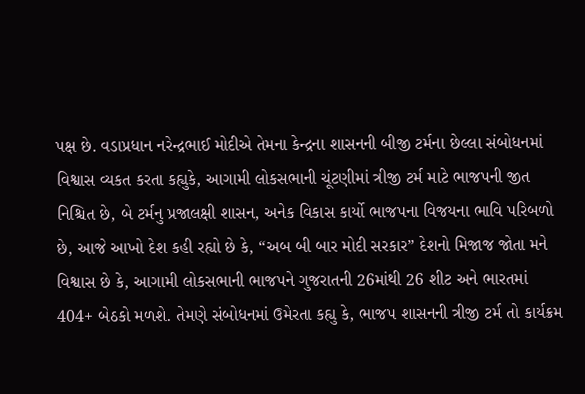પક્ષ છે. વડાપ્રધાન નરેન્દ્રભાઈ મોદીએ તેમના કેન્દ્રના શાસનની બીજી ટર્મના છેલ્લા સંબોધનમાં વિશ્વાસ વ્યકત કરતા કહ્યુકે, આગામી લોકસભાની ચૂંટણીમાં ત્રીજી ટર્મ માટે ભાજપની જીત નિશ્ચિત છે, બે ટર્મનુ પ્રજાલક્ષી શાસન, અનેક વિકાસ કાર્યો ભાજપના વિજયના ભાવિ પરિબળો છે, આજે આખો દેશ કહી રહ્યો છે કે, “અબ બી બાર મોદી સરકાર” દેશનો મિજાજ જોતા મને વિશ્વાસ છે કે, આગામી લોકસભાની ભાજપને ગુજરાતની 26માંથી 26 શીટ અને ભારતમાં 404+ બેઠકો મળશે. તેમણે સંબોધનમાં ઉમેરતા કહ્યુ કે, ભાજપ શાસનની ત્રીજી ટર્મ તો કાર્યક્રમ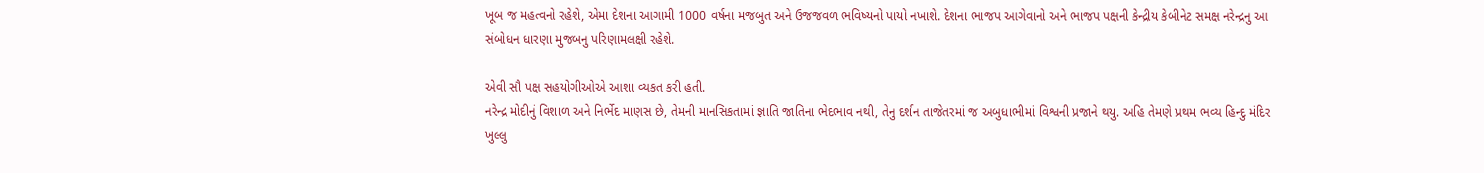ખૂબ જ મહત્વનો રહેશે, એમા દેશના આગામી 1000 વર્ષના મજબુત અને ઉજજવળ ભવિષ્યનો પાયો નખાશે. દેશના ભાજપ આગેવાનો અને ભાજપ પક્ષની કેન્દ્રીય કેબીનેટ સમક્ષ નરેન્દ્રનુ આ સંબોધન ધારણા મુજબનુ પરિણામલક્ષી રહેશે.

એવી સૌ પક્ષ સહયોગીઓએ આશા વ્યકત કરી હતી.
નરેન્દ્ર મોદીનું વિશાળ અને નિર્ભેદ માણસ છે, તેમની માનસિકતામાં જ્ઞાતિ જાતિના ભેદભાવ નથી, તેનુ દર્શન તાજેતરમાં જ અબુધાભીમાં વિશ્વની પ્રજાને થયુ. અહિ તેમણે પ્રથમ ભવ્ય હિન્દુ મંદિર ખુલ્લુ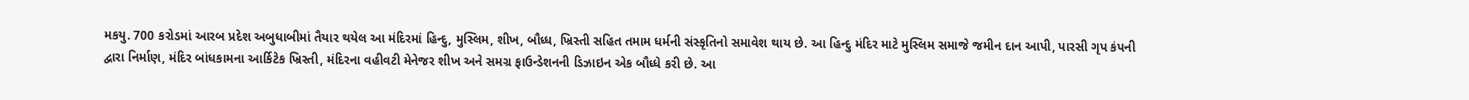મકયુ. 700 કરોડમાં આરબ પ્રદેશ અબુધાબીમાં તૈયાર થયેલ આ મંદિરમાં હિન્દુ, મુસ્લિમ, શીખ, બૌધ્ધ, ખ્રિસ્તી સહિત તમામ ધર્મની સંસ્કૃતિનો સમાવેશ થાય છે. આ હિન્દુ મંદિર માટે મુસ્લિમ સમાજે જમીન દાન આપી, પારસી ગૃપ કંપની દ્વારા નિર્માણ, મંદિર બાંધકામના આર્કિટેક ખ્રિસ્તી, મંદિરના વહીવટી મેનેજર શીખ અને સમગ્ર ફાઉન્ડેશનની ડિઝાઇન એક બૌધ્ધે કરી છે. આ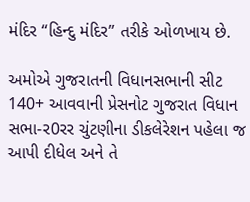મંદિર “હિન્દુ મંદિર” તરીકે ઓળખાય છે.

અમોએ ગુજરાતની વિધાનસભાની સીટ 140+ આવવાની પ્રેસનોટ ગુજરાત વિધાન સભા-ર0રર ચુંટણીના ડીકલેરેશન પહેલા જ આપી દીધેલ અને તે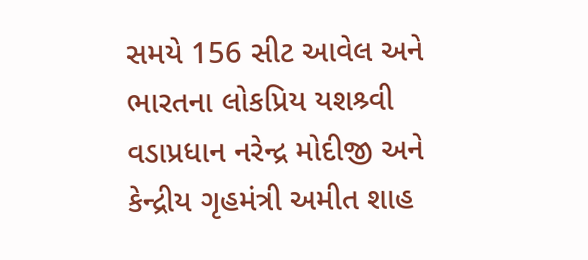સમયે 156 સીટ આવેલ અને ભારતના લોકપ્રિય યશશ્ર્વી વડાપ્રધાન નરેન્દ્ર મોદીજી અને કેન્દ્રીય ગૃહમંત્રી અમીત શાહ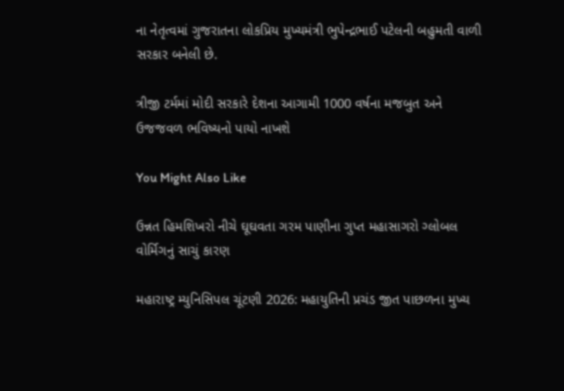ના નેતૃત્વમાં ગુજરાતના લોકપ્રિય મુખ્યમંત્રી ભુપેન્દ્રભાઈ પટેલની બહુમતી વાળી સરકાર બનેલી છે.

ત્રીજી ટર્મમાં મોદી સરકારે દેશના આગામી 1000 વર્ષના મજબુત અને ઉજજવળ ભવિષ્યનો પાયો નાખશે

You Might Also Like

ઉન્નત હિમશિખરો નીચે ઘૂઘવતા ગરમ પાણીના ગુપ્ત મહાસાગરો ગ્લોબલ વોર્મિગનું સાચું કારણ

મહારાષ્ટ્ર મ્યુનિસિપલ ચૂંટણી 2026: મહાયુતિની પ્રચંડ જીત પાછળના મુખ્ય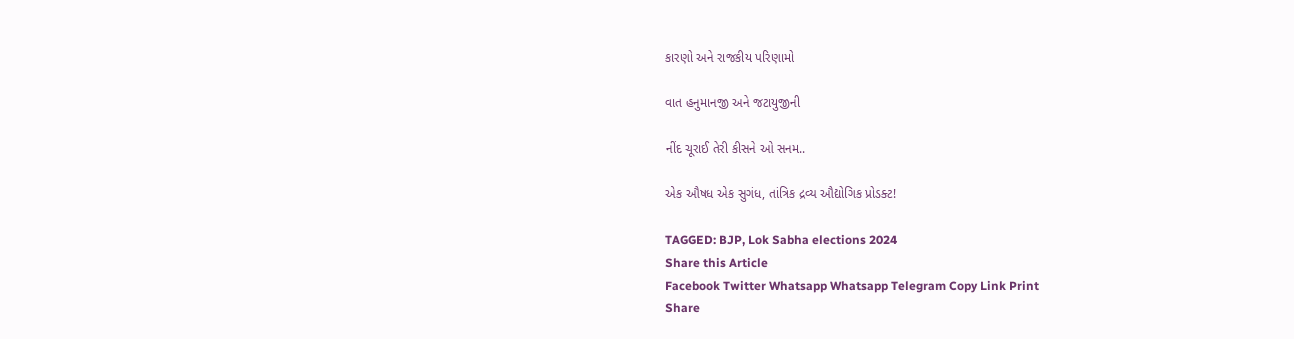કારણો અને રાજકીય પરિણામો

વાત હનુમાનજી અને જટાયુજીની

નીંદ ચૂરાઈ તેરી કીસને ઓ સનમ..

એક ઔષધ એક સુગંધ, તાંત્રિક દ્રવ્ય ઔદ્યોગિક પ્રોડક્ટ!

TAGGED: BJP, Lok Sabha elections 2024
Share this Article
Facebook Twitter Whatsapp Whatsapp Telegram Copy Link Print
Share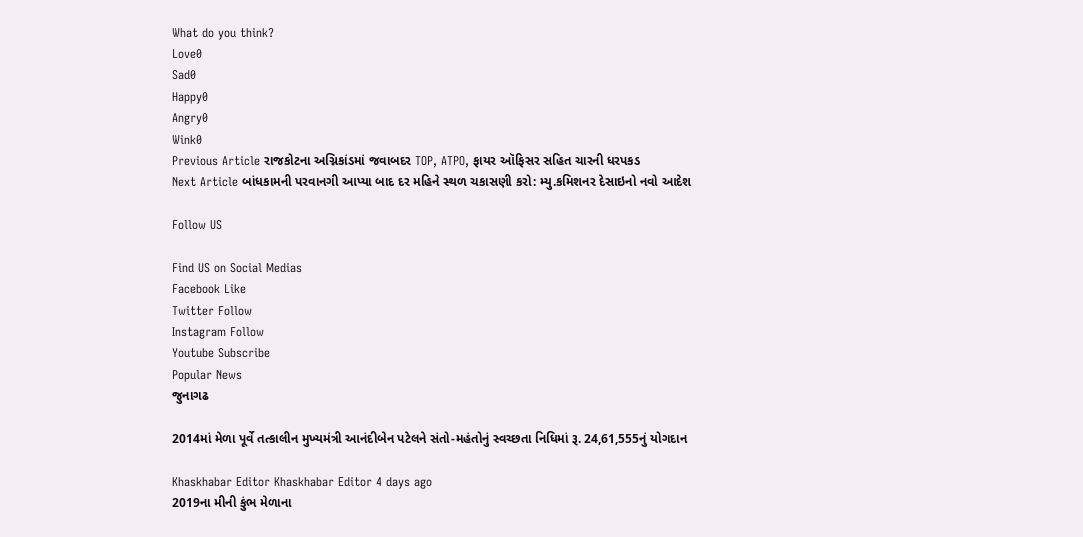What do you think?
Love0
Sad0
Happy0
Angry0
Wink0
Previous Article રાજકોટના અગ્નિકાંડમાં જવાબદર TOP, ATPO, ફાયર ઑફિસર સહિત ચારની ધરપકડ
Next Article બાંધકામની પરવાનગી આપ્યા બાદ દર મહિને સ્થળ ચકાસણી કરો: મ્યુ.કમિશનર દેસાઇનો નવો આદેશ

Follow US

Find US on Social Medias
Facebook Like
Twitter Follow
Instagram Follow
Youtube Subscribe
Popular News
જુનાગઢ

2014માં મેળા પૂર્વે તત્કાલીન મુખ્યમંત્રી આનંદીબેન પટેલને સંતો-મહંતોનું સ્વચ્છતા નિધિમાં રૂ. 24,61,555નું યોગદાન

Khaskhabar Editor Khaskhabar Editor 4 days ago
2019ના મીની કુંભ મેળાના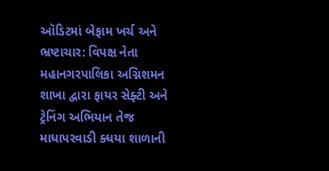ઑડિટમાં બેફામ ખર્ચ અને ભ્રષ્ટાચાર: વિપક્ષ નેતા
મહાનગરપાલિકા અગ્નિશમન શાખા દ્વારા ફાયર સેફ્ટી અને ટ્રેનિંગ અભિયાન તેજ
માધાપરવાડી ક્ધયા શાળાની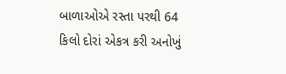બાળાઓએ રસ્તા પરથી 64 કિલો દોરાં એકત્ર કરી અનોખું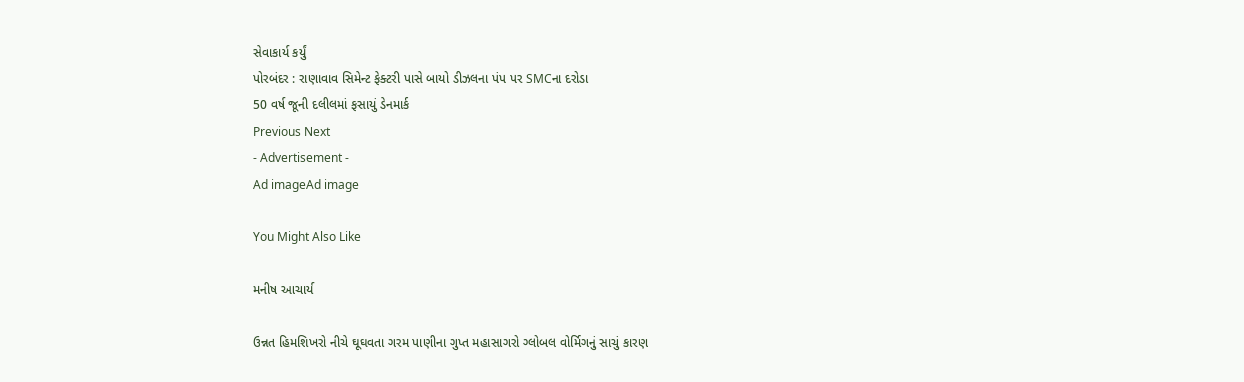સેવાકાર્ય કર્યું
પોરબંદર : રાણાવાવ સિમેન્ટ ફેક્ટરી પાસે બાયો ડીઝલના પંપ પર SMCના દરોડા
50 વર્ષ જૂની દલીલમાં ફસાયું ડેનમાર્ક
Previous Next
- Advertisement -
Ad imageAd image

You Might Also Like

મનીષ આચાર્ય

ઉન્નત હિમશિખરો નીચે ઘૂઘવતા ગરમ પાણીના ગુપ્ત મહાસાગરો ગ્લોબલ વોર્મિગનું સાચું કારણ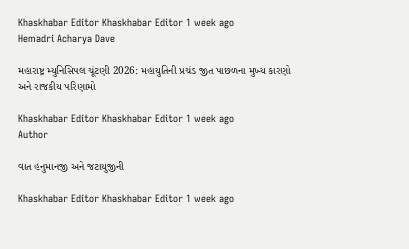Khaskhabar Editor Khaskhabar Editor 1 week ago
Hemadri Acharya Dave

મહારાષ્ટ્ર મ્યુનિસિપલ ચૂંટણી 2026: મહાયુતિની પ્રચંડ જીત પાછળના મુખ્ય કારણો અને રાજકીય પરિણામો

Khaskhabar Editor Khaskhabar Editor 1 week ago
Author

વાત હનુમાનજી અને જટાયુજીની

Khaskhabar Editor Khaskhabar Editor 1 week ago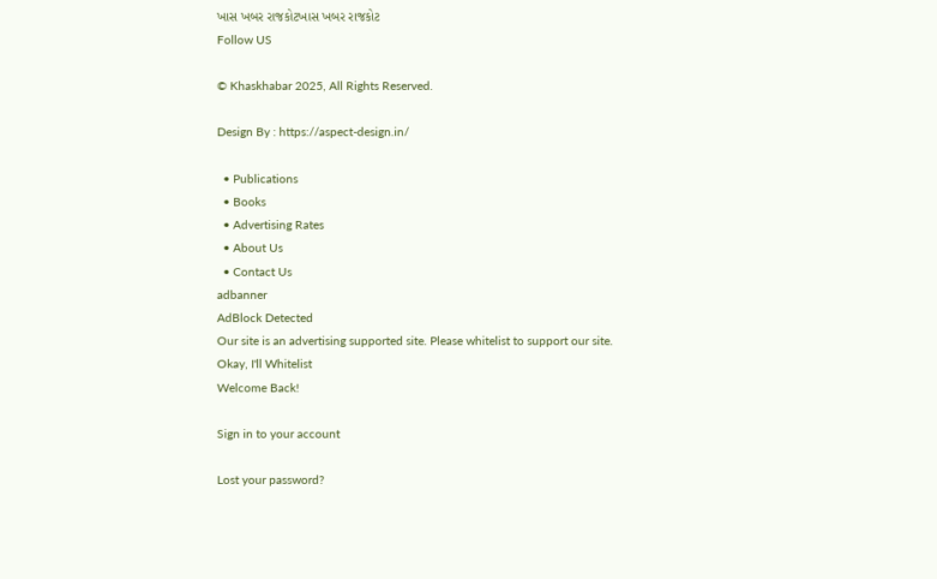ખાસ ખબર રાજકોટખાસ ખબર રાજકોટ
Follow US

© Khaskhabar 2025, All Rights Reserved.

Design By : https://aspect-design.in/

  • Publications
  • Books
  • Advertising Rates
  • About Us
  • Contact Us
adbanner
AdBlock Detected
Our site is an advertising supported site. Please whitelist to support our site.
Okay, I'll Whitelist
Welcome Back!

Sign in to your account

Lost your password?